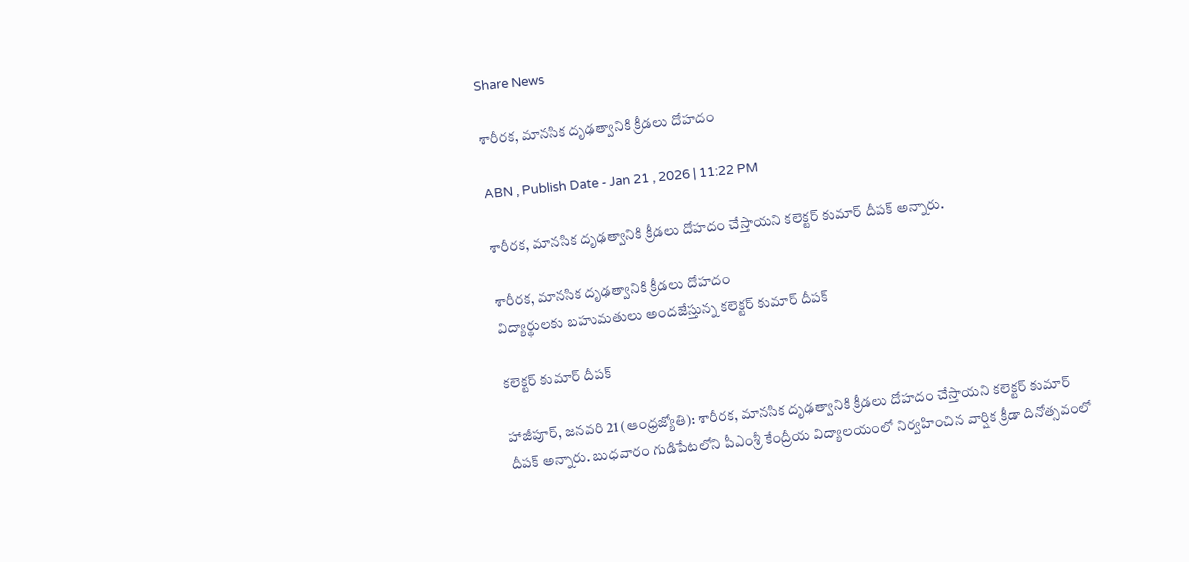Share News

శారీరక, మానసిక దృఢత్వానికి క్రీడలు దోహదం

ABN , Publish Date - Jan 21 , 2026 | 11:22 PM

శారీరక, మానసిక దృఢత్వానికి క్రీడలు దోహదం చేస్తాయని కలెక్టర్‌ కుమార్‌ దీపక్‌ అన్నారు.

శారీరక, మానసిక దృఢత్వానికి క్రీడలు దోహదం
విద్యార్థులకు బహుమతులు అందజేస్తున్న కలెక్టర్‌ కుమార్‌ దీపక్‌

కలెక్టర్‌ కుమార్‌ దీపక్‌

హాజీపూర్‌, జనవరి 21 (ఆంధ్రజ్యోతి): శారీరక, మానసిక దృఢత్వానికి క్రీడలు దోహదం చేస్తాయని కలెక్టర్‌ కుమార్‌ దీపక్‌ అన్నారు. బుధవారం గుడిపేటలోని పీఎంశ్రీ కేంద్రీయ విద్యాలయంలో నిర్వహించిన వార్షిక క్రీడా దినోత్సవంలో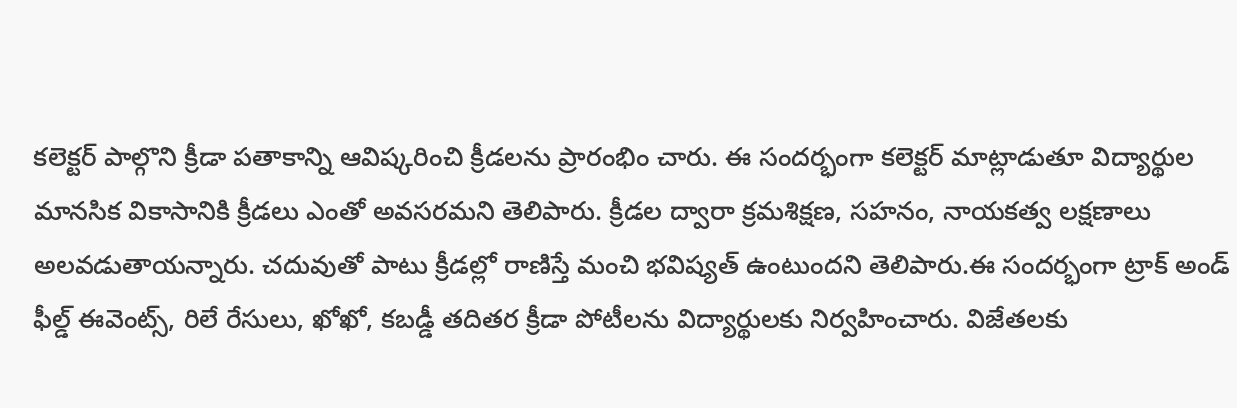కలెక్టర్‌ పాల్గొని క్రీడా పతాకాన్ని ఆవిష్కరించి క్రీడలను ప్రారంభిం చారు. ఈ సందర్భంగా కలెక్టర్‌ మాట్లాడుతూ విద్యార్థుల మానసిక వికాసానికి క్రీడలు ఎంతో అవసరమని తెలిపారు. క్రీడల ద్వారా క్రమశిక్షణ, సహనం, నాయకత్వ లక్షణాలు అలవడుతాయన్నారు. చదువుతో పాటు క్రీడల్లో రాణిస్తే మంచి భవిష్యత్‌ ఉంటుందని తెలిపారు.ఈ సందర్భంగా ట్రాక్‌ అండ్‌ ఫీల్డ్‌ ఈవెంట్స్‌, రిలే రేసులు, ఖోఖో, కబడ్డీ తదితర క్రీడా పోటీలను విద్యార్థులకు నిర్వహించారు. విజేతలకు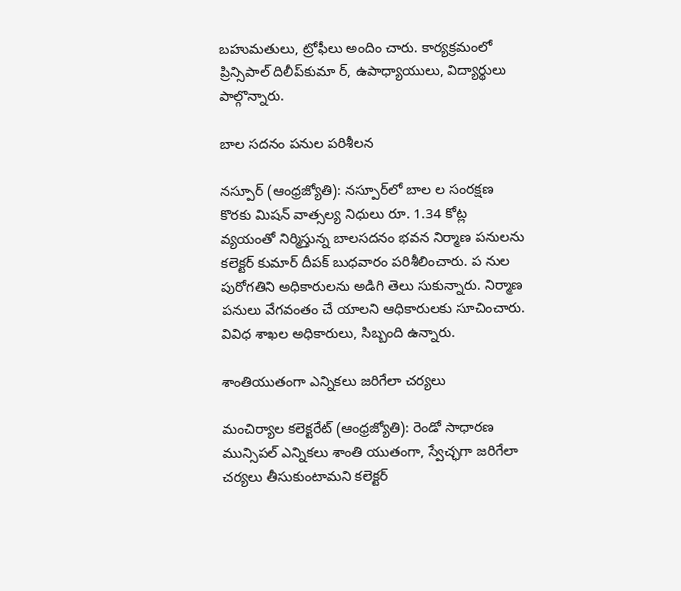బహుమతులు, ట్రోఫీలు అందిం చారు. కార్యక్రమంలో ప్రిన్సిపాల్‌ దిలీప్‌కుమా ర్‌, ఉపాధ్యాయులు, విద్యార్థులు పాల్గొన్నారు.

బాల సదనం పనుల పరిశీలన

నస్పూర్‌ (ఆంధ్రజ్యోతి): నస్పూర్‌లో బాల ల సంరక్షణ కొరకు మిషన్‌ వాత్సల్య నిధులు రూ. 1.34 కోట్ల వ్యయంతో నిర్మిస్తున్న బాలసదనం భవన నిర్మాణ పనులను కలెక్టర్‌ కుమార్‌ దీపక్‌ బుధవారం పరిశీలించారు. ప నుల పురోగతిని అధికారులను అడిగి తెలు సుకున్నారు. నిర్మాణ పనులు వేగవంతం చే యాలని ఆధికారులకు సూచించారు. వివిధ శాఖల అధికారులు, సిబ్బంది ఉన్నారు.

శాంతియుతంగా ఎన్నికలు జరిగేలా చర్యలు

మంచిర్యాల కలెక్టరేట్‌ (ఆంధ్రజ్యోతి): రెండో సాధారణ మున్సిపల్‌ ఎన్నికలు శాంతి యుతంగా, స్వేచ్ఛగా జరిగేలా చర్యలు తీసుకుంటామని కలెక్టర్‌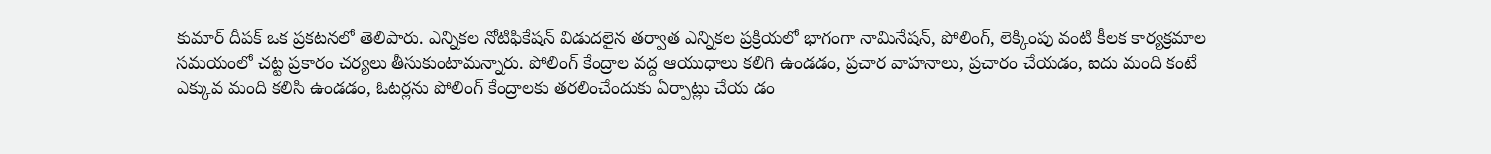కుమార్‌ దీపక్‌ ఒక ప్రకటనలో తెలిపారు. ఎన్నికల నోటిఫికేషన్‌ విడుదలైన తర్వాత ఎన్నికల ప్రక్రియలో భాగంగా నామినేషన్‌, పోలింగ్‌, లెక్కింపు వంటి కీలక కార్యక్రమాల సమయంలో చట్ట ప్రకారం చర్యలు తీసుకుంటామన్నారు. పోలింగ్‌ కేంద్రాల వద్ద ఆయుధాలు కలిగి ఉండడం, ప్రచార వాహనాలు, ప్రచారం చేయడం, ఐదు మంది కంటే ఎక్కువ మంది కలిసి ఉండడం, ఓటర్లను పోలింగ్‌ కేంద్రాలకు తరలించేందుకు ఏర్పాట్లు చేయ డం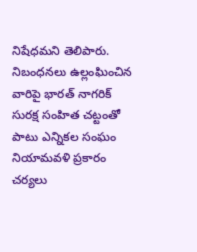నిషేధమని తెలిపారు. నిబంధనలు ఉల్లంఘించిన వారిపై భారత్‌ నాగరిక్‌ సురక్ష సంహిత చట్టంతో పాటు ఎన్నికల సంఘం నియామవళి ప్రకారం చర్యలు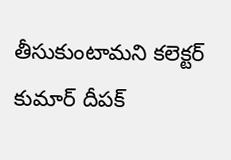తీసుకుంటామని కలెక్టర్‌ కుమార్‌ దీపక్‌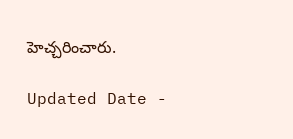హెచ్చరించారు.

Updated Date -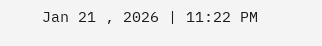Jan 21 , 2026 | 11:22 PM